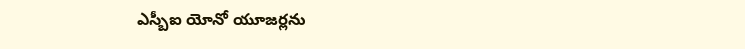ఎస్బీఐ యోనో యూజర్లను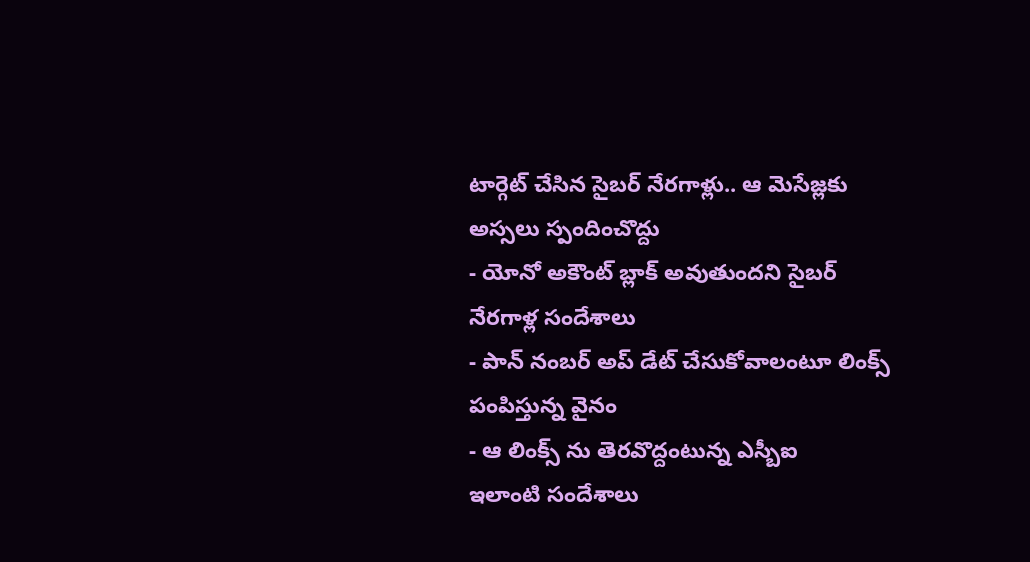టార్గెట్ చేసిన సైబర్ నేరగాళ్లు.. ఆ మెసేజ్లకు అస్సలు స్పందించొద్దు
- యోనో అకౌంట్ బ్లాక్ అవుతుందని సైబర్ నేరగాళ్ల సందేశాలు
- పాన్ నంబర్ అప్ డేట్ చేసుకోవాలంటూ లింక్స్ పంపిస్తున్న వైనం
- ఆ లింక్స్ ను తెరవొద్దంటున్న ఎస్బీఐ
ఇలాంటి సందేశాలు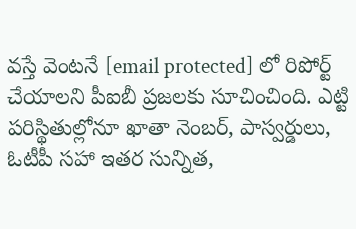వస్తే వెంటనే [email protected] లో రిపోర్ట్ చేయాలని పీఐబీ ప్రజలకు సూచించింది. ఎట్టి పరిస్థితుల్లోనూ ఖాతా నెంబర్, పాస్వర్డులు, ఓటీపీ సహా ఇతర సున్నిత,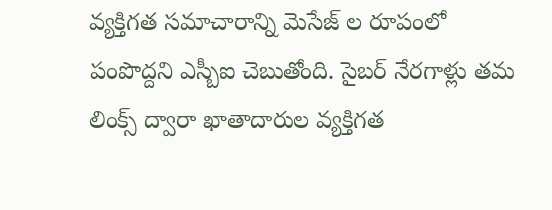వ్యక్తిగత సమాచారాన్ని మెసేజ్ ల రూపంలో పంపొద్దని ఎస్బీఐ చెబుతోంది. సైబర్ నేరగాళ్లు తమ లింక్స్ ద్వారా ఖాతాదారుల వ్యక్తిగత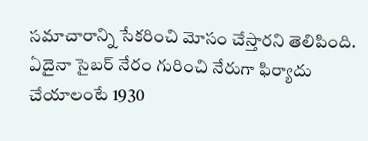సమాచారాన్ని సేకరించి మోసం చేస్తారని తెలిపింది. ఏదైనా సైబర్ నేరం గురించి నేరుగా ఫిర్యాదు చేయాలంటే 1930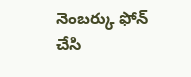నెంబర్కు ఫోన్ చేసి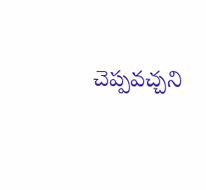చెప్పవచ్చని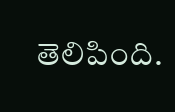తెలిపింది.